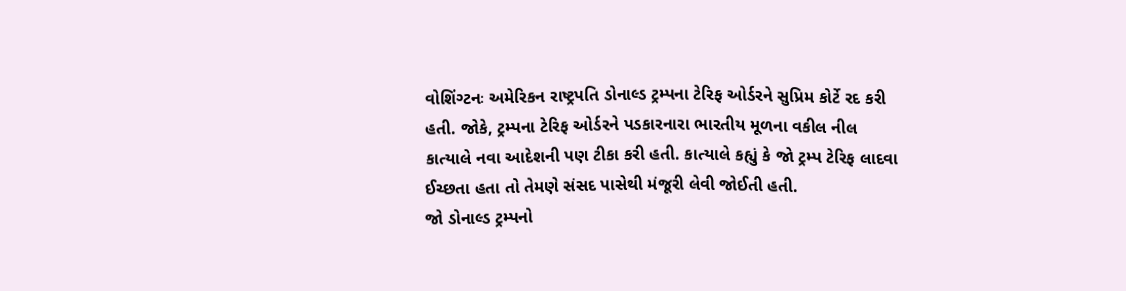વોશિંગ્ટનઃ અમેરિકન રાષ્ટ્રપતિ ડોનાલ્ડ ટ્રમ્પના ટેરિફ ઓર્ડરને સુપ્રિમ કોર્ટે રદ કરી હતી. જોકે, ટ્રમ્પના ટેરિફ ઓર્ડરને પડકારનારા ભારતીય મૂળના વકીલ નીલ કાત્યાલે નવા આદેશની પણ ટીકા કરી હતી. કાત્યાલે કહ્યું કે જો ટ્રમ્પ ટેરિફ લાદવા ઈચ્છતા હતા તો તેમણે સંસદ પાસેથી મંજૂરી લેવી જોઈતી હતી.
જો ડોનાલ્ડ ટ્રમ્પનો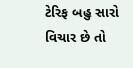ટેરિફ બહુ સારો વિચાર છે તો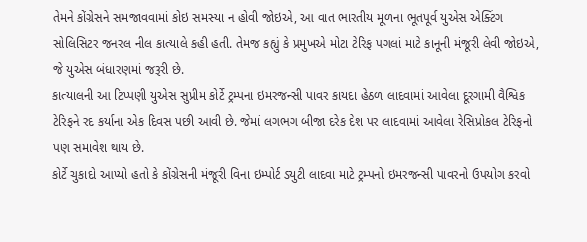તેમને કોંગ્રેસને સમજાવવામાં કોઇ સમસ્યા ન હોવી જોઇએ, આ વાત ભારતીય મૂળના ભૂતપૂર્વ યુએસ એક્ટિંગ સોલિસિટર જનરલ નીલ કાત્યાલે કહી હતી. તેમજ કહ્યું કે પ્રમુખએ મોટા ટેરિફ પગલાં માટે કાનૂની મંજૂરી લેવી જોઇએ, જે યુએસ બંધારણમાં જરૂરી છે.
કાત્યાલની આ ટિપ્પણી યુએસ સુપ્રીમ કોર્ટે ટ્રમ્પના ઇમરજન્સી પાવર કાયદા હેઠળ લાદવામાં આવેલા દૂરગામી વૈશ્વિક ટેરિફને રદ કર્યાના એક દિવસ પછી આવી છે. જેમાં લગભગ બીજા દરેક દેશ પર લાદવામાં આવેલા રેસિપ્રોકલ ટેરિફનો પણ સમાવેશ થાય છે.
કોર્ટે ચુકાદો આપ્યો હતો કે કોંગ્રેસની મંજૂરી વિના ઇમ્પોર્ટ ડ્યુટી લાદવા માટે ટ્રમ્પનો ઇમરજન્સી પાવરનો ઉપયોગ કરવો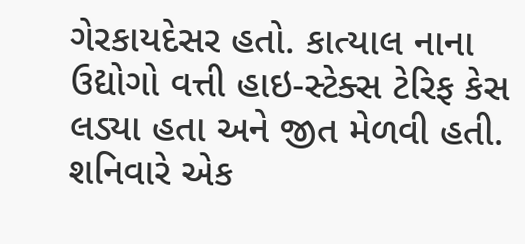ગેરકાયદેસર હતો. કાત્યાલ નાના ઉદ્યોગો વત્તી હાઇ-સ્ટેક્સ ટેરિફ કેસ લડ્યા હતા અને જીત મેળવી હતી.
શનિવારે એક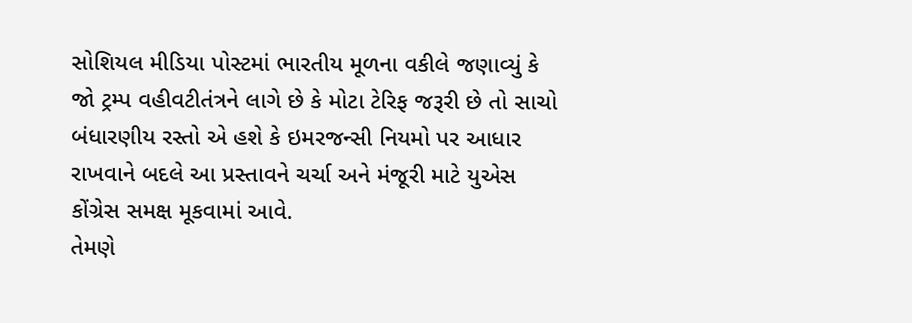સોશિયલ મીડિયા પોસ્ટમાં ભારતીય મૂળના વકીલે જણાવ્યું કે જો ટ્રમ્પ વહીવટીતંત્રને લાગે છે કે મોટા ટેરિફ જરૂરી છે તો સાચો બંધારણીય રસ્તો એ હશે કે ઇમરજન્સી નિયમો પર આધાર રાખવાને બદલે આ પ્રસ્તાવને ચર્ચા અને મંજૂરી માટે યુએસ કોંગ્રેસ સમક્ષ મૂકવામાં આવે.
તેમણે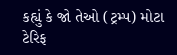કહ્યું કે જો તેઓ (ટ્રમ્પ) મોટા ટેરિફ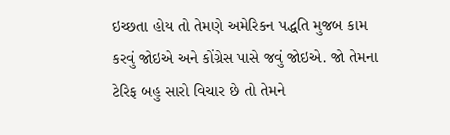ઇચ્છતા હોય તો તેમણે અમેરિકન પદ્ધતિ મુજબ કામ કરવું જોઇએ અને કોંગ્રેસ પાસે જવું જોઇએ. જો તેમના ટેરિફ બહુ સારો વિચાર છે તો તેમને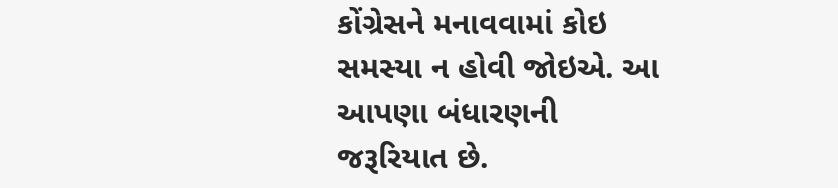કોંગ્રેસને મનાવવામાં કોઇ સમસ્યા ન હોવી જોઇએ. આ આપણા બંધારણની જરૂરિયાત છે.